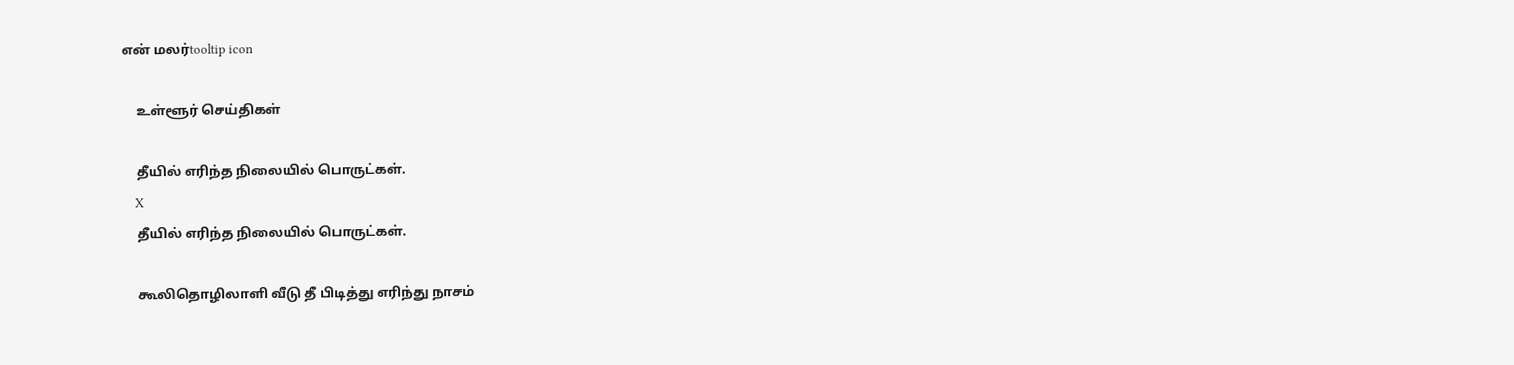என் மலர்tooltip icon

    உள்ளூர் செய்திகள்

    தீயில் எரிந்த நிலையில் பொருட்கள்.
    X
    தீயில் எரிந்த நிலையில் பொருட்கள்.

    கூலிதொழிலாளி வீடு தீ பிடித்து எரிந்து நாசம்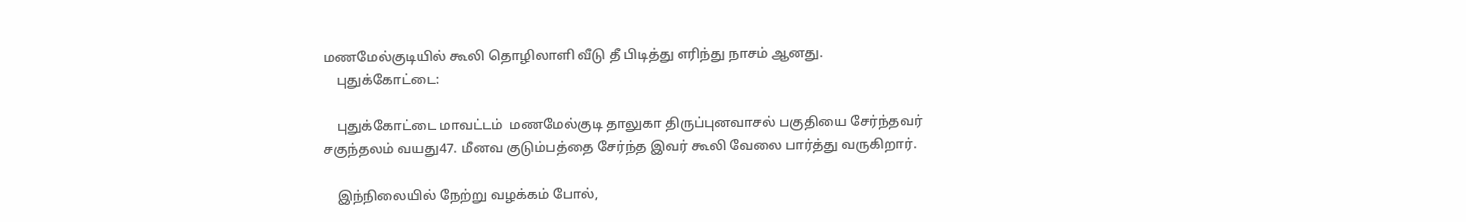மணமேல்குடியில் கூலி தொழிலாளி வீடு தீ பிடித்து எரிந்து நாசம் ஆனது.
    புதுக்கோட்டை:

    புதுக்கோட்டை மாவட்டம்  மணமேல்குடி தாலுகா திருப்புனவாசல் பகுதியை சேர்ந்தவர் சகுந்தலம் வயது47. மீனவ குடும்பத்தை சேர்ந்த இவர் கூலி வேலை பார்த்து வருகிறார்.

    இந்நிலையில் நேற்று வழக்கம் போல்,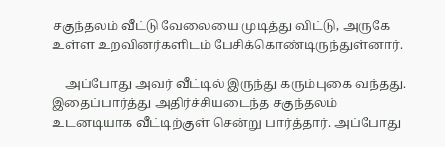சகுந்தலம் வீட்டு வேலையை முடித்து விட்டு, அருகே உள்ள உறவினர்களிடம் பேசிக்கொண்டிருந்துள்னார்.

    அப்போது அவர் வீட்டில் இருந்து கரும்புகை வந்தது. இதைப்பார்த்து அதிர்ச்சியடைந்த சகுந்தலம் உடனடியாக வீட்டிற்குள் சென்று பார்த்தார். அப்போது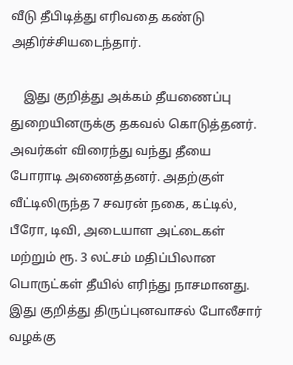வீடு தீபிடித்து எரிவதை கண்டு அதிர்ச்சியடைந்தார்.

    இது குறித்து அக்கம் தீயணைப்பு துறையினருக்கு தகவல் கொடுத்தனர். அவர்கள் விரைந்து வந்து தீயை போராடி அணைத்தனர். அதற்குள்  வீட்டிலிருந்த 7 சவரன் நகை, கட்டில், பீரோ, டிவி, அடையாள அட்டைகள் மற்றும் ரூ. 3 லட்சம் மதிப்பிலான பொருட்கள் தீயில் எரிந்து நாசமானது. இது குறித்து திருப்புனவாசல் போலீசார் வழக்கு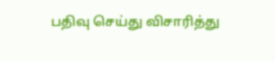பதிவு செய்து விசாரித்து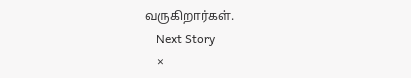வருகிறார்கள்.
    Next Story
    ×